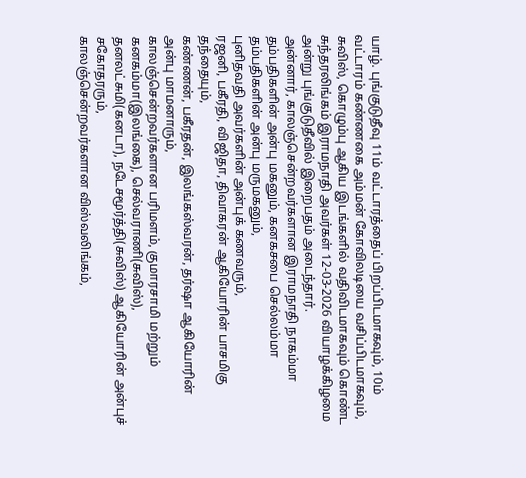யாழ். புங்குடுதீவு 11ம் வட்டாரத்தைப் பிறப்பிடமாகவும், 10ம் வட்டாரம் கண்ணகை அம்மன் கோவிலடியை வசிப்பிடமாகவும், சுவிஸ், கொழும்பு ஆகிய இடங்களில் வதிவிடமாகவும் கொண்ட சுந்தரலிங்கம் இராமநாதி அவர்கள் 12-03-2026 வியாழக்கிழமை அன்று புங்குடுதீவில் இறைபதம் அடைந்தார்.
அன்னார், காலஞ்சென்றவர்களான இராமநாதி நாகம்மா தம்பதிகளின் அன்பு மகனும், கனகசபை செல்லம்மா தம்பதிகளின் அன்பு மருமகனும்,
புனிதவதி அவர்களின் அன்புக் கணவரும்,
ரஜனி, பகீரதி, விஜிதா, திவாகரன் ஆகியோரின் பாசமிகு தந்தையும்,
கண்ணன், பகீரதன், இலங்கஸ்வரன், தர்ஷா ஆகியோரின் அன்பு மாமனாரும்,
காலஞ்சென்றவர்களான பரிமளம், குமாரசாமி மற்றும் கனகம்மா(இலங்கை), செல்வராணி(சுவிஸ்), தனலட்சுமி(கனடா), நடேசமூர்த்தி(சுவிஸ்) ஆகியோரின் அன்புச் சகோதரரும்,
காலஞ்சென்றவர்களான விஸ்வலிங்கம்,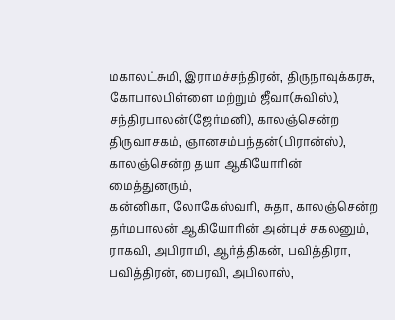மகாலட்சுமி, இராமச்சந்திரன், திருநாவுக்கரசு, கோபாலபிள்ளை மற்றும் ஜீவா(சுவிஸ்), சந்திரபாலன்(ஜேர்மனி), காலஞ்சென்ற திருவாசகம், ஞானசம்பந்தன்(பிரான்ஸ்), காலஞ்சென்ற தயா ஆகியோரின் மைத்துனரும்,
கன்னிகா, லோகேஸ்வரி, சுதா, காலஞ்சென்ற தர்மபாலன் ஆகியோரின் அன்புச் சகலனும்,
ராகவி, அபிராமி, ஆர்த்திகன், பவித்திரா, பவித்திரன், பைரவி, அபிலாஸ்,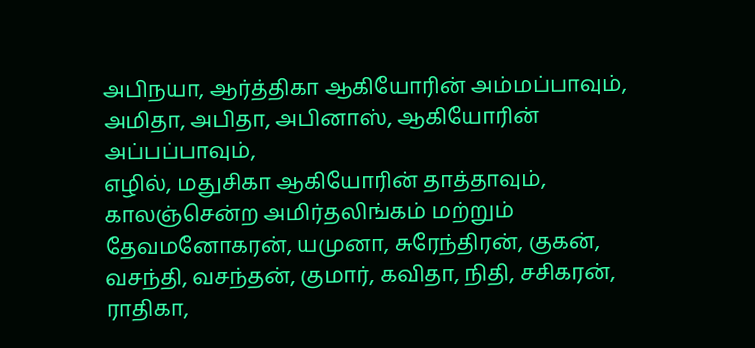அபிநயா, ஆர்த்திகா ஆகியோரின் அம்மப்பாவும்,
அமிதா, அபிதா, அபினாஸ், ஆகியோரின் அப்பப்பாவும்,
எழில், மதுசிகா ஆகியோரின் தாத்தாவும்,
காலஞ்சென்ற அமிர்தலிங்கம் மற்றும் தேவமனோகரன், யமுனா, சுரேந்திரன், குகன், வசந்தி, வசந்தன், குமார், கவிதா, நிதி, சசிகரன், ராதிகா,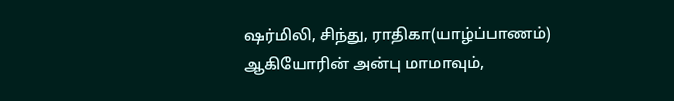ஷர்மிலி, சிந்து, ராதிகா(யாழ்ப்பாணம்) ஆகியோரின் அன்பு மாமாவும்,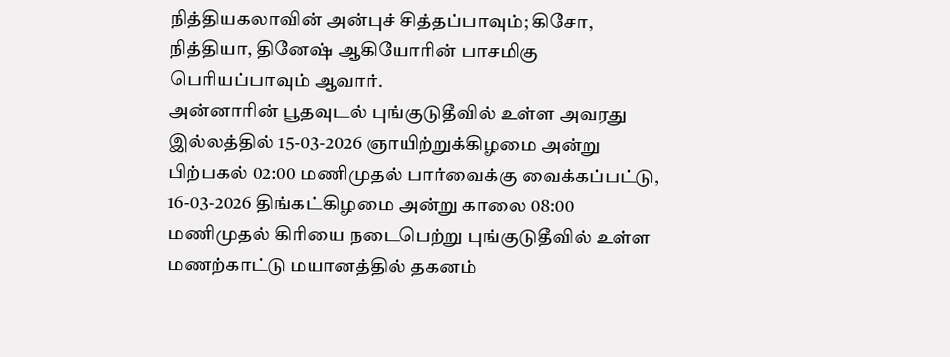நித்தியகலாவின் அன்புச் சித்தப்பாவும்; கிசோ, நித்தியா, தினேஷ் ஆகியோரின் பாசமிகு பெரியப்பாவும் ஆவார்.
அன்னாரின் பூதவுடல் புங்குடுதீவில் உள்ள அவரது இல்லத்தில் 15-03-2026 ஞாயிற்றுக்கிழமை அன்று பிற்பகல் 02:00 மணிமுதல் பார்வைக்கு வைக்கப்பட்டு, 16-03-2026 திங்கட்கிழமை அன்று காலை 08:00 மணிமுதல் கிரியை நடைபெற்று புங்குடுதீவில் உள்ள மணற்காட்டு மயானத்தில் தகனம்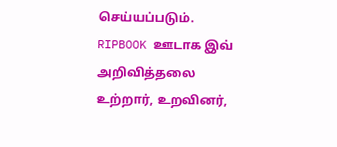செய்யப்படும்.
RIPBOOK ஊடாக இவ் அறிவித்தலை உற்றார், உறவினர்,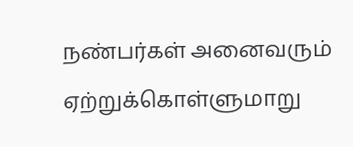நண்பர்கள் அனைவரும் ஏற்றுக்கொள்ளுமாறு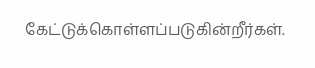கேட்டுக்கொள்ளப்படுகின்றீர்கள்.